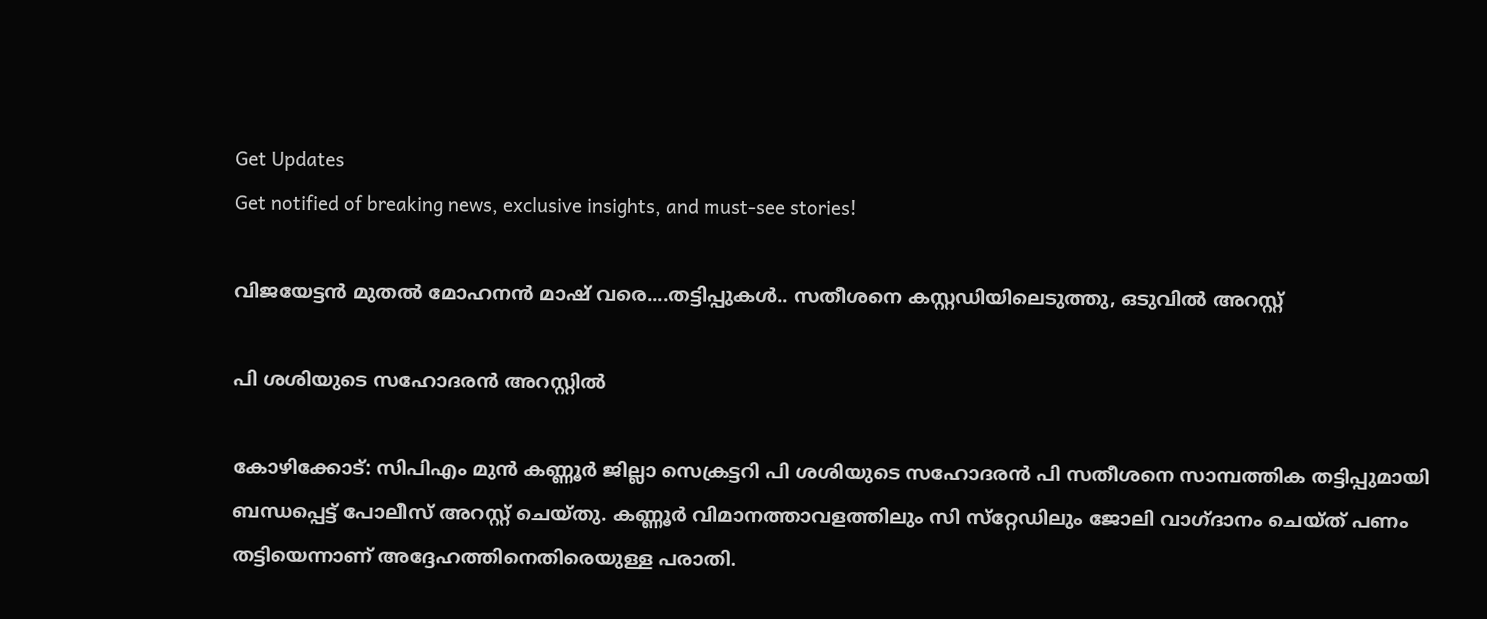Get Updates
Get notified of breaking news, exclusive insights, and must-see stories!

വിജയേട്ടന്‍ മുതല്‍ മോഹനന്‍ മാഷ് വരെ....തട്ടിപ്പുകള്‍.. സതീശനെ കസ്റ്റഡിയിലെടുത്തു, ഒടുവില്‍ അറസ്റ്റ്

പി ശശിയുടെ സഹോദരന്‍ അറസ്റ്റില്‍

കോഴിക്കോട്: സിപിഎം മുന്‍ കണ്ണൂര്‍ ജില്ലാ സെക്രട്ടറി പി ശശിയുടെ സഹോദരന്‍ പി സതീശനെ സാമ്പത്തിക തട്ടിപ്പുമായി ബന്ധപ്പെട്ട് പോലീസ് അറസ്റ്റ് ചെയ്തു. കണ്ണൂര്‍ വിമാനത്താവളത്തിലും സി സ്‌റ്റേഡിലും ജോലി വാഗ്ദാനം ചെയ്ത് പണം തട്ടിയെന്നാണ് അദ്ദേഹത്തിനെതിരെയുള്ള പരാതി.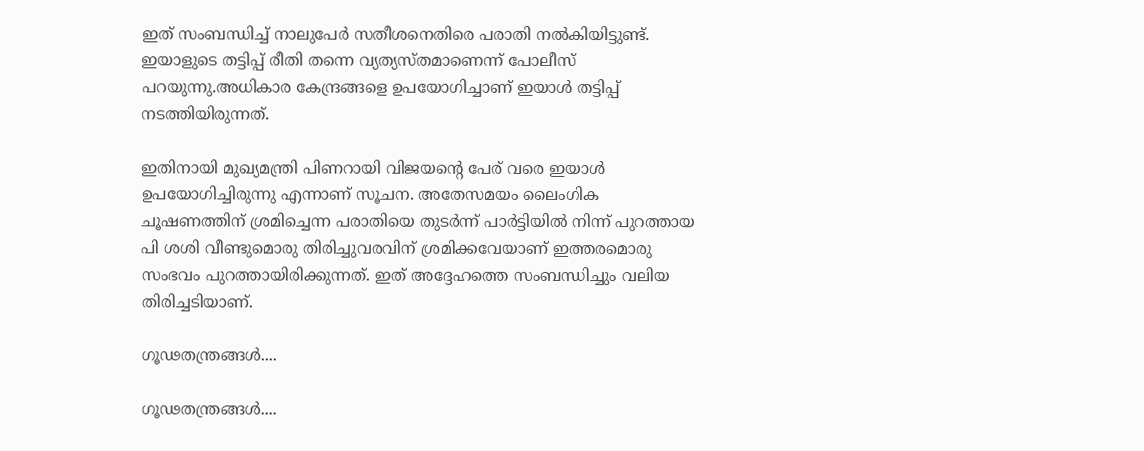ഇത് സംബന്ധിച്ച് നാലുപേര്‍ സതീശനെതിരെ പരാതി നല്‍കിയിട്ടുണ്ട്. ഇയാളുടെ തട്ടിപ്പ് രീതി തന്നെ വ്യത്യസ്തമാണെന്ന് പോലീസ് പറയുന്നു.അധികാര കേന്ദ്രങ്ങളെ ഉപയോഗിച്ചാണ് ഇയാള്‍ തട്ടിപ്പ് നടത്തിയിരുന്നത്.

ഇതിനായി മുഖ്യമന്ത്രി പിണറായി വിജയന്റെ പേര് വരെ ഇയാള്‍ ഉപയോഗിച്ചിരുന്നു എന്നാണ് സൂചന. അതേസമയം ലൈംഗിക ചൂഷണത്തിന് ശ്രമിച്ചെന്ന പരാതിയെ തുടര്‍ന്ന് പാര്‍ട്ടിയില്‍ നിന്ന് പുറത്തായ പി ശശി വീണ്ടുമൊരു തിരിച്ചുവരവിന് ശ്രമിക്കവേയാണ് ഇത്തരമൊരു സംഭവം പുറത്തായിരിക്കുന്നത്. ഇത് അദ്ദേഹത്തെ സംബന്ധിച്ചും വലിയ തിരിച്ചടിയാണ്.

ഗൂഢതന്ത്രങ്ങള്‍....

ഗൂഢതന്ത്രങ്ങള്‍....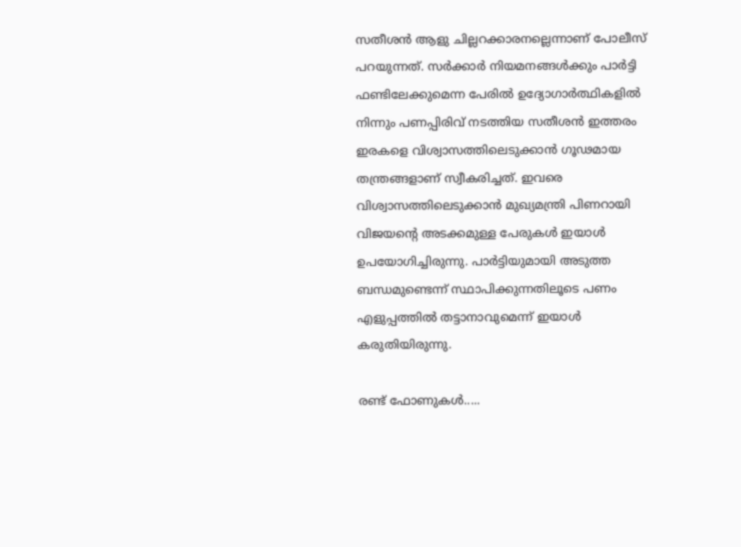സതീശന്‍ ആളു ചില്ലറക്കാരനല്ലെന്നാണ് പോലീസ് പറയുന്നത്. സര്‍ക്കാര്‍ നിയമനങ്ങള്‍ക്കും പാര്‍ട്ടി ഫണ്ടിലേക്കുമെന്ന പേരില്‍ ഉദ്യോഗാര്‍ത്ഥികളില്‍ നിന്നും പണപ്പിരിവ് നടത്തിയ സതീശന്‍ ഇത്തരം ഇരകളെ വിശ്വാസത്തിലെടുക്കാന്‍ ഗൂഢമായ തന്ത്രങ്ങളാണ് സ്വീകരിച്ചത്. ഇവരെ വിശ്വാസത്തിലെടുക്കാന്‍ മുഖ്യമന്ത്രി പിണറായി വിജയന്റെ അടക്കമുള്ള പേരുകള്‍ ഇയാള്‍ ഉപയോഗിച്ചിരുന്നു. പാര്‍ട്ടിയുമായി അടുത്ത ബന്ധമുണ്ടെന്ന് സ്ഥാപിക്കുന്നതിലൂടെ പണം എളുപ്പത്തില്‍ തട്ടാനാവുമെന്ന് ഇയാള്‍ കരുതിയിരുന്നു.

രണ്ട് ഫോണുകള്‍.....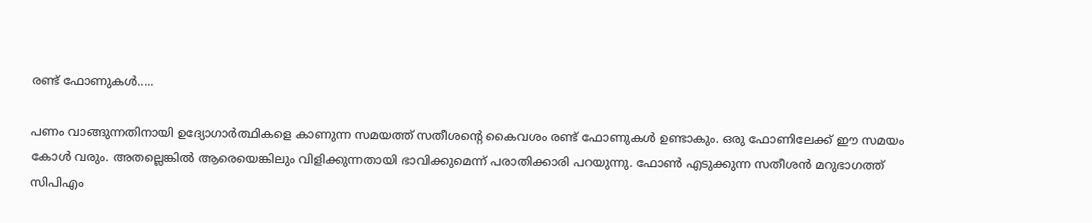രണ്ട് ഫോണുകള്‍.....

പണം വാങ്ങുന്നതിനായി ഉദ്യോഗാര്‍ത്ഥികളെ കാണുന്ന സമയത്ത് സതീശന്റെ കൈവശം രണ്ട് ഫോണുകള്‍ ഉണ്ടാകും. ഒരു ഫോണിലേക്ക് ഈ സമയം കോള്‍ വരും. അതല്ലെങ്കില്‍ ആരെയെങ്കിലും വിളിക്കുന്നതായി ഭാവിക്കുമെന്ന് പരാതിക്കാരി പറയുന്നു. ഫോണ്‍ എടുക്കുന്ന സതീശന്‍ മറുഭാഗത്ത് സിപിഎം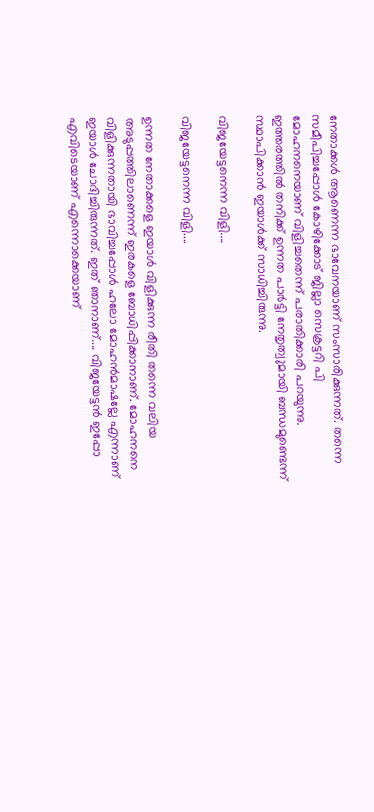നേതാക്കള്‍ ആണെന്ന ഭാവേനയാണ് സംസാരിക്കുന്നത്. തന്നെ സമീപിച്ചപ്പോള്‍ കോഴിക്കോട് ജില്ലാ സെക്രട്ടറി പി മോഹനനെയാണ് വിളിച്ചതെന്ന് പരാതിക്കാരി പറയുന്നു. ഇത്തരത്തില്‍ തനിക്ക് ഉന്നത പാര്‍ട്ടി നേതൃത്വുമായി ബന്ധമുണ്ടെന്ന് സ്ഥാപിക്കാന്‍ ഇയാള്‍ക്ക് സാധിച്ചിരുന്നു.

വിജയേട്ടനെന്ന വിളി....

വിജയേട്ടനെന്ന വിളി....

ഉന്നത നേതാക്കളെ ഇയാള്‍ വിളിക്കുന്ന രീതി തന്നെ വലിയ അടുപ്പത്തിലാണെന്ന് ഇരകളെ ബോധിപ്പിക്കാനാണ്. മോഹനനെ വിളിക്കുന്നതായി ഭാവിച്ചപ്പോള്‍ ഹലോ മോഹന്‍മാഷല്ലേ എന്നാണ് ഇയാള്‍ ചോദിച്ചിരുന്നത്. ഇത് ഞാനാണ്.... വിജയേട്ടന്‍ ഇപ്പോ എവിടെയാണ് എന്നൊക്കെയാണ്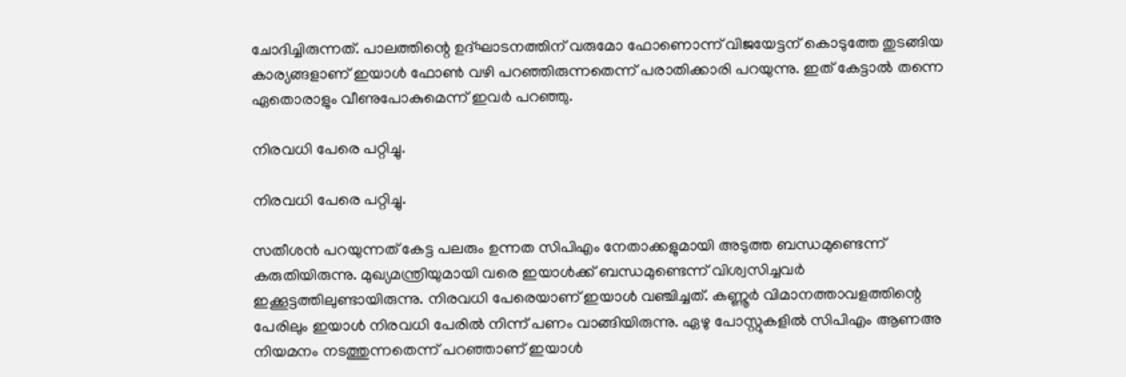ചോദിച്ചിരുന്നത്. പാലത്തിന്റെ ഉദ്ഘാടനത്തിന് വരുമോ ഫോണൊന്ന് വിജയേട്ടന് കൊടുത്തേ തുടങ്ങിയ കാര്യങ്ങളാണ് ഇയാള്‍ ഫോണ്‍ വഴി പറഞ്ഞിരുന്നതെന്ന് പരാതിക്കാരി പറയുന്നു. ഇത് കേട്ടാല്‍ തന്നെ ഏതൊരാളും വീണുപോകുമെന്ന് ഇവര്‍ പറഞ്ഞു.

നിരവധി പേരെ പറ്റിച്ചു.

നിരവധി പേരെ പറ്റിച്ചു.

സതീശന്‍ പറയുന്നത് കേട്ട പലരും ഉന്നത സിപിഎം നേതാക്കളുമായി അടുത്ത ബന്ധമുണ്ടെന്ന് കരുതിയിരുന്നു. മുഖ്യമന്ത്രിയുമായി വരെ ഇയാള്‍ക്ക് ബന്ധമുണ്ടെന്ന് വിശ്വസിച്ചവര്‍ ഇക്കൂട്ടത്തിലുണ്ടായിരുന്നു. നിരവധി പേരെയാണ് ഇയാള്‍ വഞ്ചിച്ചത്. കണ്ണൂര്‍ വിമാനത്താവളത്തിന്റെ പേരിലും ഇയാള്‍ നിരവധി പേരില്‍ നിന്ന് പണം വാങ്ങിയിരുന്നു. ഏഴു പോസ്റ്റുകളില്‍ സിപിഎം ആണഅ നിയമനം നടത്തുന്നതെന്ന് പറഞ്ഞാണ് ഇയാള്‍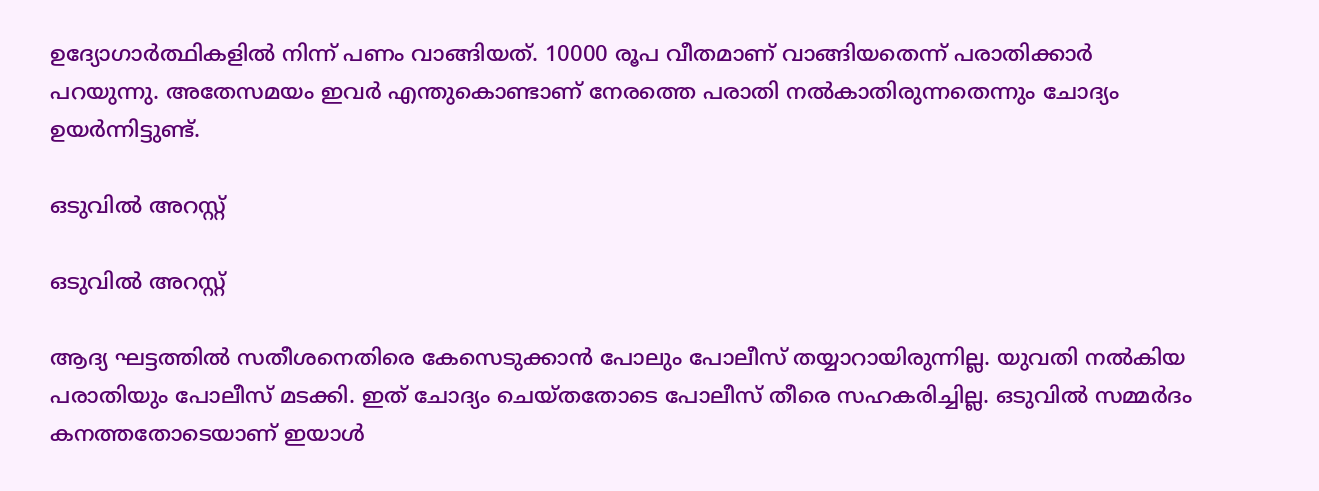ഉദ്യോഗാര്‍ത്ഥികളില്‍ നിന്ന് പണം വാങ്ങിയത്. 10000 രൂപ വീതമാണ് വാങ്ങിയതെന്ന് പരാതിക്കാര്‍ പറയുന്നു. അതേസമയം ഇവര്‍ എന്തുകൊണ്ടാണ് നേരത്തെ പരാതി നല്‍കാതിരുന്നതെന്നും ചോദ്യം ഉയര്‍ന്നിട്ടുണ്ട്.

ഒടുവില്‍ അറസ്റ്റ്

ഒടുവില്‍ അറസ്റ്റ്

ആദ്യ ഘട്ടത്തില്‍ സതീശനെതിരെ കേസെടുക്കാന്‍ പോലും പോലീസ് തയ്യാറായിരുന്നില്ല. യുവതി നല്‍കിയ പരാതിയും പോലീസ് മടക്കി. ഇത് ചോദ്യം ചെയ്തതോടെ പോലീസ് തീരെ സഹകരിച്ചില്ല. ഒടുവില്‍ സമ്മര്‍ദം കനത്തതോടെയാണ് ഇയാള്‍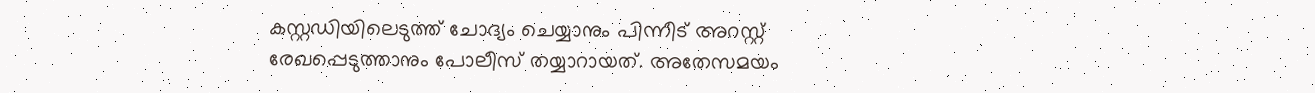കസ്റ്റഡിയിലെടുത്ത് ചോദ്യം ചെയ്യാനും പിന്നീട് അറസ്റ്റ് രേഖപ്പെടുത്താനും പോലീസ് തയ്യാറായത്. അതേസമയം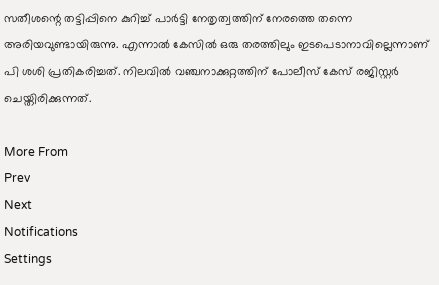സതീശന്റെ തട്ടിപ്പിനെ കുറിച്ച് പാര്‍ട്ടി നേതൃത്വത്തിന് നേരത്തെ തന്നെ അരിയവുണ്ടായിരുന്നു. എന്നാല്‍ കേസില്‍ ഒരു തരത്തിലും ഇടപെടാനാവില്ലെന്നാണ് പി ശശി പ്രതികരിച്ചത്. നിലവില്‍ വഞ്ചനാക്കുറ്റത്തിന് പോലീസ് കേസ് രജിസ്റ്റര്‍ ചെയ്തിരിക്കുന്നത്.

More From
Prev
Next
Notifications
Settings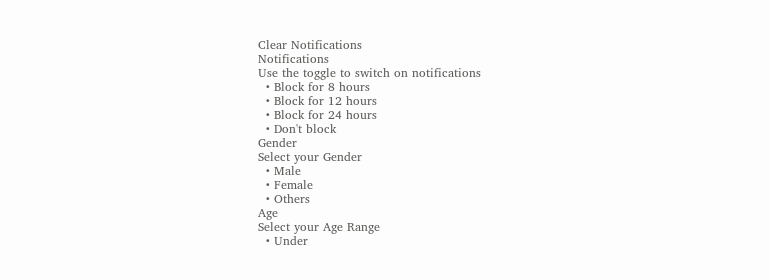Clear Notifications
Notifications
Use the toggle to switch on notifications
  • Block for 8 hours
  • Block for 12 hours
  • Block for 24 hours
  • Don't block
Gender
Select your Gender
  • Male
  • Female
  • Others
Age
Select your Age Range
  • Under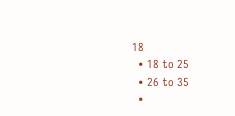18
  • 18 to 25
  • 26 to 35
  •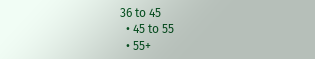36 to 45
  • 45 to 55
  • 55+